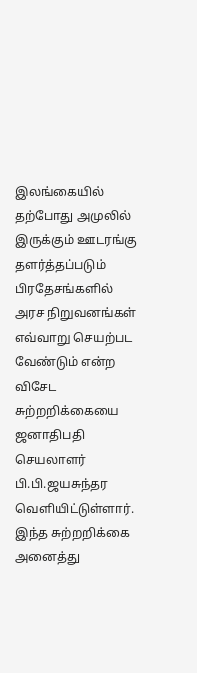இலங்கையில் தற்போது அமுலில் இருக்கும் ஊடரங்கு தளர்த்தப்படும் பிரதேசங்களில் அரச நிறுவனங்கள் எவ்வாறு செயற்பட வேண்டும் என்ற விசேட சுற்றறிக்கையை ஜனாதிபதி செயலாளர் பி.பி.ஜயசுந்தர வெளியிட்டுள்ளார்.
இந்த சுற்றறிக்கை அனைத்து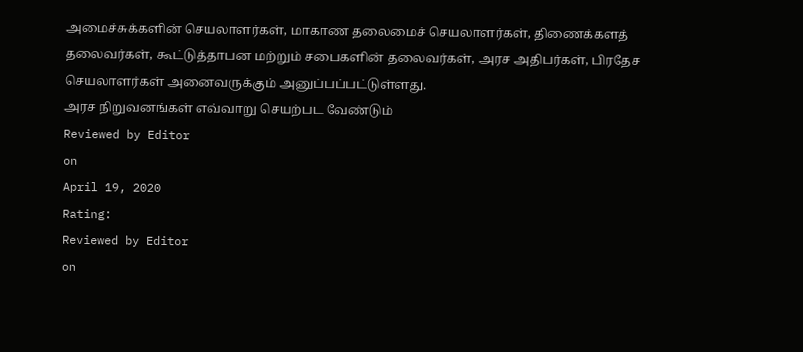அமைச்சுக்களின் செயலாளர்கள், மாகாண தலைமைச் செயலாளர்கள், திணைக்களத் தலைவர்கள், கூட்டுத்தாபன மற்றும் சபைகளின் தலைவர்கள், அரச அதிபர்கள், பிரதேச செயலாளர்கள் அனைவருக்கும் அனுப்பப்பட்டுள்ளது.
அரச நிறுவனங்கள் எவ்வாறு செயற்பட வேண்டும்
Reviewed by Editor
on
April 19, 2020
Rating:
Reviewed by Editor
on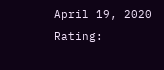April 19, 2020
Rating: